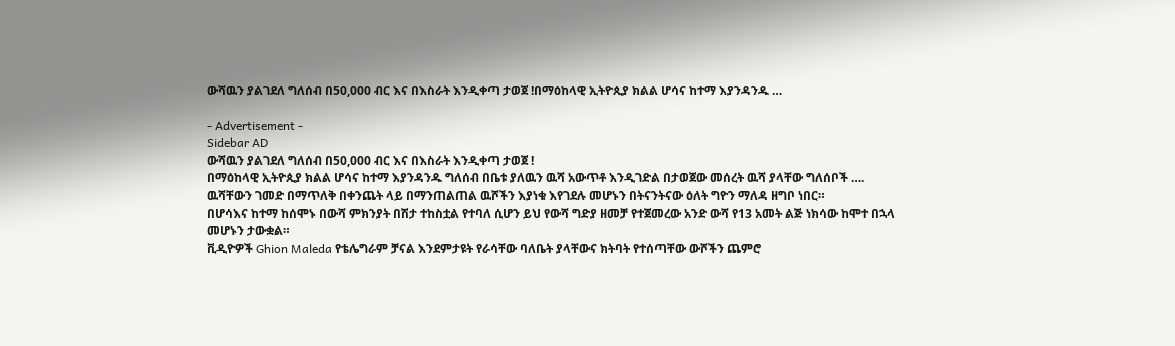ውሻዉን ያልገደለ ግለሰብ በ50,000 ብር እና በእስራት እንዲቀጣ ታወጀ !በማዕከላዊ ኢትዮጲያ ክልል ሆሳና ከተማ እያንዳንዱ …

- Advertisement -
Sidebar AD
ውሻዉን ያልገደለ ግለሰብ በ50,000 ብር እና በእስራት እንዲቀጣ ታወጀ !
በማዕከላዊ ኢትዮጲያ ክልል ሆሳና ከተማ እያንዳንዱ ግለሰብ በቤቱ ያለዉን ዉሻ አውጥቶ እንዲገድል በታወጀው መሰረት ዉሻ ያላቸው ግለሰቦች ….
ዉሻቸውን ገመድ በማጥለቅ በቀንጨት ላይ በማንጠልጠል ዉሾችን እያነቁ እየገደሉ መሆኑን በትናንትናው ዕለት ግዮን ማለዳ ዘግቦ ነበር።
በሆሳእና ከተማ ከሰሞኑ በውሻ ምክንያት በሽታ ተከስቷል የተባለ ሲሆን ይህ የውሻ ግድያ ዘመቻ የተጀመረው አንድ ውሻ የ13 አመት ልጅ ነክሳው ከሞተ በኋላ መሆኑን ታውቋል።
ቪዲዮዎች Ghion Maleda የቴሌግራም ቻናል እንደምታዩት የራሳቸው ባለቤት ያላቸውና ክትባት የተሰጣቸው ውሾችን ጨምሮ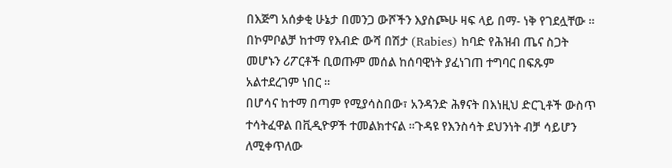በእጅግ አሰቃቂ ሁኔታ በመንጋ ውሾችን እያስጮሁ ዛፍ ላይ በማ- ነቅ የገደሏቸው ።
በኮምቦልቻ ከተማ የእብድ ውሻ በሽታ (Rabies) ከባድ የሕዝብ ጤና ስጋት መሆኑን ሪፖርቶች ቢወጡም መሰል ከሰባዊነት ያፈነገጠ ተግባር በፍጹም አልተደረገም ነበር ።
በሆሳና ከተማ በጣም የሚያሳስበው፣ አንዳንድ ሕፃናት በእነዚህ ድርጊቶች ውስጥ ተሳትፈዋል በቪዲዮዎች ተመልክተናል ።ጉዳዩ የእንስሳት ደህንነት ብቻ ሳይሆን ለሚቀጥለው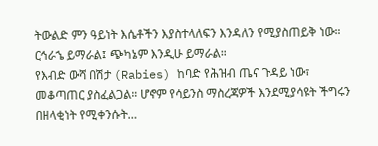ትውልድ ምን ዓይነት እሴቶችን እያስተላለፍን እንዳለን የሚያስጠይቅ ነው። ርኅራኄ ይማራል፤ ጭካኔም እንዲሁ ይማራል።
የእብድ ውሻ በሽታ (Rabies) ከባድ የሕዝብ ጤና ጉዳይ ነው፣ መቆጣጠር ያስፈልጋል። ሆኖም የሳይንስ ማስረጃዎች እንደሚያሳዩት ችግሩን በዘላቂነት የሚቀንሱት…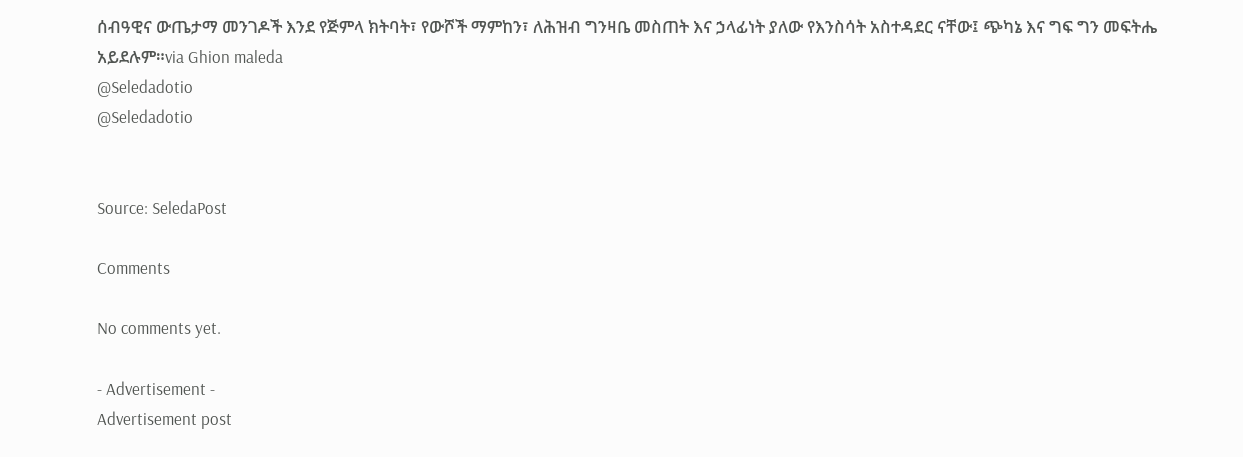ሰብዓዊና ውጤታማ መንገዶች እንደ የጅምላ ክትባት፣ የውሾች ማምከን፣ ለሕዝብ ግንዛቤ መስጠት እና ኃላፊነት ያለው የእንስሳት አስተዳደር ናቸው፤ ጭካኔ እና ግፍ ግን መፍትሔ አይደሉም።via Ghion maleda
@Seledadotio
@Seledadotio


Source: SeledaPost

Comments

No comments yet.

- Advertisement -
Advertisement post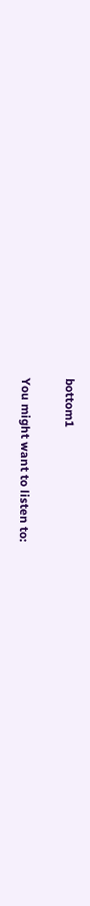bottom1

You might want to listen to: